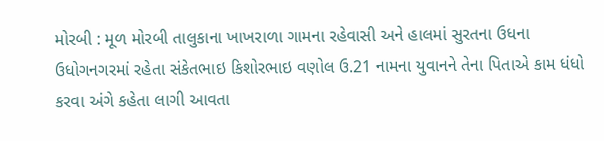મોરબી : મૂળ મોરબી તાલુકાના ખાખરાળા ગામના રહેવાસી અને હાલમાં સુરતના ઉધના ઉધોગનગરમાં રહેતા સંકેતભાઇ કિશોરભાઇ વણોલ ઉ.21 નામના યુવાનને તેના પિતાએ કામ ધંધો કરવા અંગે કહેતા લાગી આવતા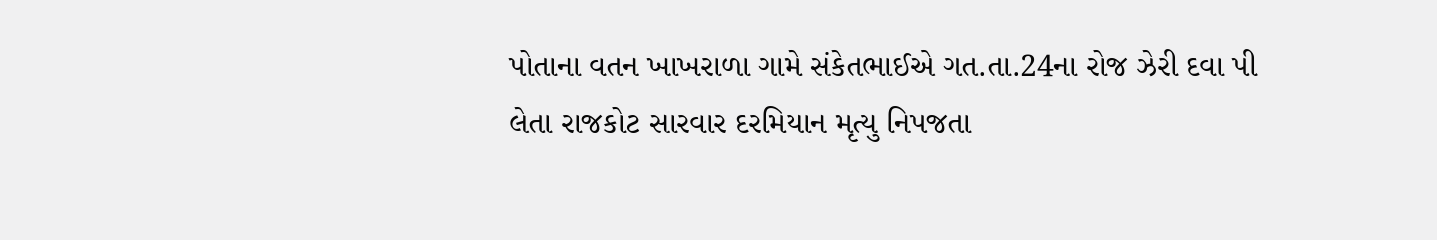પોતાના વતન ખાખરાળા ગામે સંકેતભાઈએ ગત.તા.24ના રોજ ઝેરી દવા પી લેતા રાજકોટ સારવાર દરમિયાન મૃત્યુ નિપજતા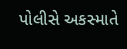પોલીસે અકસ્માતે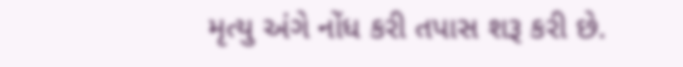મૃત્યુ અંગે નોંધ કરી તપાસ શરૂ કરી છે.